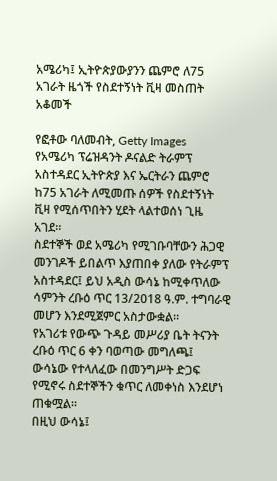አሜሪካ፤ ኢትዮጵያውያንን ጨምሮ ለ75 አገራት ዜጎች የስደተኝነት ቪዛ መስጠት አቆመች

የፎቶው ባለመብት, Getty Images
የአሜሪካ ፕሬዝዳንት ዶናልድ ትራምፕ አስተዳደር ኢትዮጵያ እና ኤርትራን ጨምሮ ከ75 አገራት ለሚመጡ ሰዎች የስደተኝነት ቪዛ የሚሰጥበትን ሂደት ላልተወሰነ ጊዜ አገደ።
ስደተኞች ወደ አሜሪካ የሚገቡባቸውን ሕጋዊ መንገዶች ይበልጥ እያጠበቀ ያለው የትራምፕ አስተዳደር፤ ይህ አዲስ ውሳኔ ከሚቀጥለው ሳምንት ረቡዕ ጥር 13/2018 ዓ.ም. ተግባራዊ መሆን እንደሚጀምር አስታውቋል።
የአገሪቱ የውጭ ጉዳይ መሥሪያ ቤት ትናንት ረቡዕ ጥር 6 ቀን ባወጣው መግለጫ፤ ውሳኔው የተላለፈው በመንግሥት ድጋፍ የሚኖሩ ስደተኞችን ቁጥር ለመቀነስ እንደሆነ ጠቁሟል።
በዚህ ውሳኔ፤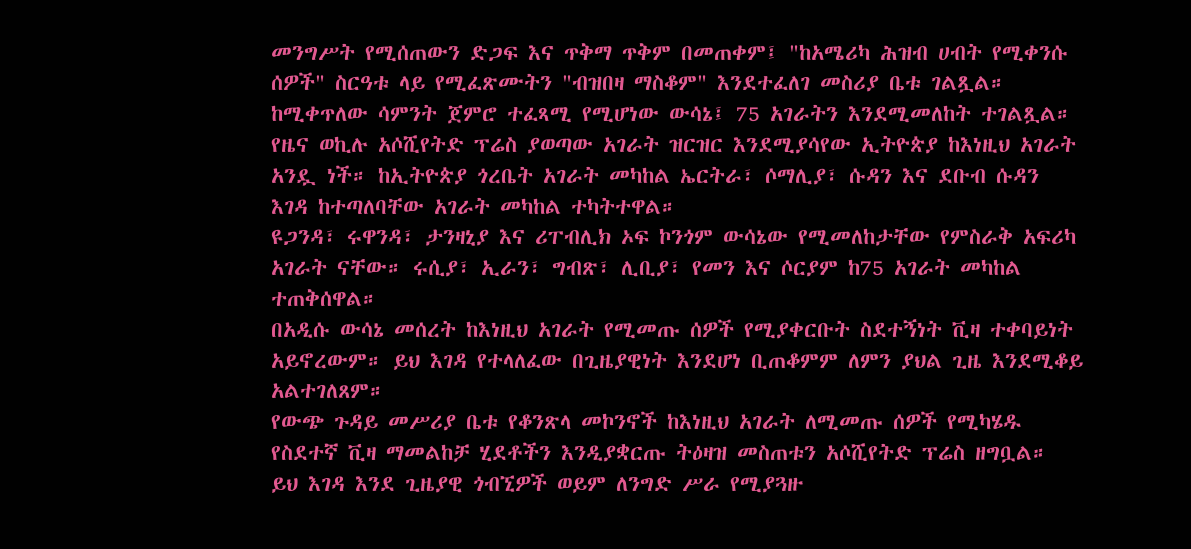መንግሥት የሚሰጠውን ድጋፍ እና ጥቅማ ጥቅም በመጠቀም፤ "ከአሜሪካ ሕዝብ ሀብት የሚቀንሱ ሰዎች" ስርዓቱ ላይ የሚፈጽሙትን "ብዝበዛ ማስቆም" እንደተፈለገ መስሪያ ቤቱ ገልጿል።
ከሚቀጥለው ሳምንት ጀምሮ ተፈጻሚ የሚሆነው ውሳኔ፤ 75 አገራትን እንደሚመለከት ተገልጿል። የዜና ወኪሉ አሶሺየትድ ፕሬስ ያወጣው አገራት ዝርዝር እንደሚያሳየው ኢትዮጵያ ከእነዚህ አገራት አንዷ ነች። ከኢትዮጵያ ጎረቤት አገራት መካከል ኤርትራ፣ ሶማሊያ፣ ሱዳን እና ደቡብ ሱዳን እገዳ ከተጣለባቸው አገራት መካከል ተካትተዋል።
ዩጋንዳ፣ ሩዋንዳ፣ ታንዛኒያ እና ሪፐብሊክ ኦፍ ኮንጎም ውሳኔው የሚመለከታቸው የምስራቅ አፍሪካ አገራት ናቸው። ሩሲያ፣ ኢራን፣ ግብጽ፣ ሊቢያ፣ የመን እና ሶርያም ከ75 አገራት መካከል ተጠቅሰዋል።
በአዲሱ ውሳኔ መሰረት ከእነዚህ አገራት የሚመጡ ሰዎች የሚያቀርቡት ስደተኝነት ቪዛ ተቀባይነት አይኖረውም። ይህ እገዳ የተላለፈው በጊዜያዊነት እንደሆነ ቢጠቆምም ለምን ያህል ጊዜ እንደሚቆይ አልተገለጸም።
የውጭ ጉዳይ መሥሪያ ቤቱ የቆንጽላ መኮንኖች ከእነዚህ አገራት ለሚመጡ ሰዎች የሚካሄዱ የስደተኛ ቪዛ ማመልከቻ ሂደቶችን እንዲያቋርጡ ትዕዛዝ መስጠቱን አሶሺየትድ ፕሬስ ዘግቧል። ይህ እገዳ እንደ ጊዜያዊ ጎብኚዎች ወይም ለንግድ ሥራ የሚያጓዙ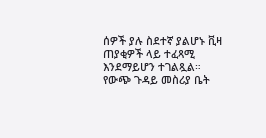ሰዎች ያሉ ስደተኛ ያልሆኑ ቪዛ ጠያቂዎች ላይ ተፈጻሚ እንደማይሆን ተገልጿል።
የውጭ ጉዳይ መስሪያ ቤት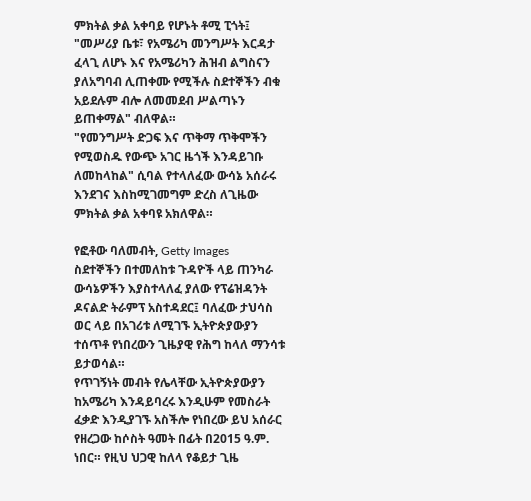ምክትል ቃል አቀባይ የሆኑት ቶሚ ፒጎት፤ "መሥሪያ ቤቱ፣ የአሜሪካ መንግሥት እርዳታ ፈላጊ ለሆኑ እና የአሜሪካን ሕዝብ ልግስናን ያለአግባብ ሊጠቀሙ የሚችሉ ስደተኞችን ብቁ አይደሉም ብሎ ለመመደብ ሥልጣኑን ይጠቀማል" ብለዋል።
"የመንግሥት ድጋፍ እና ጥቅማ ጥቅሞችን የሚወስዱ የውጭ አገር ዜጎች እንዳይገቡ ለመከላከል" ሲባል የተላለፈው ውሳኔ አሰራሩ እንደገና እስከሚገመግም ድረስ ለጊዜው ምክትል ቃል አቀባዩ አክለዋል።

የፎቶው ባለመብት, Getty Images
ስደተኞችን በተመለከቱ ጉዳዮች ላይ ጠንካራ ውሳኔዎችን እያስተላለፈ ያለው የፕሬዝዳንት ዶናልድ ትራምፕ አስተዳደር፤ ባለፈው ታህሳስ ወር ላይ በአገሪቱ ለሚገኙ ኢትዮጵያውያን ተሰጥቶ የነበረውን ጊዜያዊ የሕግ ከላለ ማንሳቱ ይታወሳል።
የጥገኝነት መብት የሌላቸው ኢትዮጵያውያን ከአሜሪካ እንዳይባረሩ እንዲሁም የመስራት ፈቃድ እንዲያገኙ አስችሎ የነበረው ይህ አሰራር የዘረጋው ከሶስት ዓመት በፊት በ2015 ዓ.ም. ነበር። የዚህ ህጋዊ ከለላ የቆይታ ጊዜ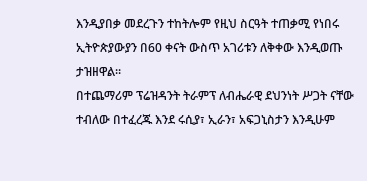እንዲያበቃ መደረጉን ተከትሎም የዚህ ስርዓት ተጠቃሚ የነበሩ ኢትዮጵያውያን በ60 ቀናት ውስጥ አገሪቱን ለቅቀው እንዲወጡ ታዝዘዋል።
በተጨማሪም ፕሬዝዳንት ትራምፕ ለብሔራዊ ደህንነት ሥጋት ናቸው ተብለው በተፈረጁ እንደ ሩሲያ፣ ኢራን፣ አፍጋኒስታን እንዲሁም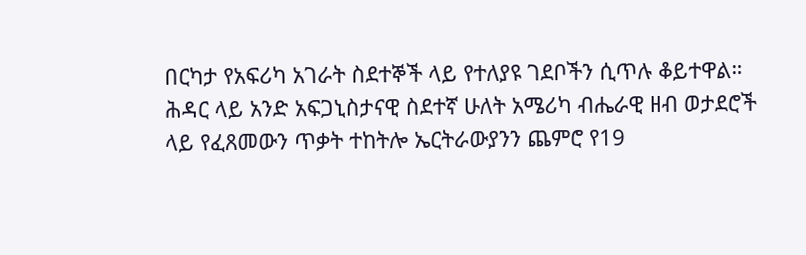በርካታ የአፍሪካ አገራት ስደተኞች ላይ የተለያዩ ገደቦችን ሲጥሉ ቆይተዋል።
ሕዳር ላይ አንድ አፍጋኒስታናዊ ስደተኛ ሁለት አሜሪካ ብሔራዊ ዘብ ወታደሮች ላይ የፈጸመውን ጥቃት ተከትሎ ኤርትራውያንን ጨምሮ የ19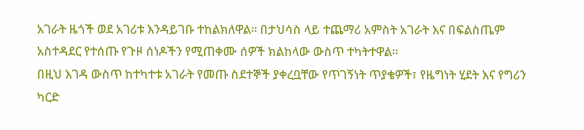አገራት ዜጎች ወደ አገሪቱ እንዳይገቡ ተከልክለዋል። በታህሳስ ላይ ተጨማሪ አምስት አገራት እና በፍልስጤም አስተዳደር የተሰጡ የጉዞ ሰነዶችን የሚጠቀሙ ሰዎች ክልከላው ውስጥ ተካትተዋል።
በዚህ እገዳ ውስጥ ከተካተቱ አገራት የመጡ ስደተኞች ያቀረቧቸው የጥገኝነት ጥያቄዎች፣ የዜግነት ሂደት እና የግሪን ካርድ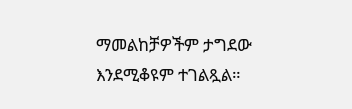ማመልከቻዎችም ታግደው እንደሚቆዩም ተገልጿል።